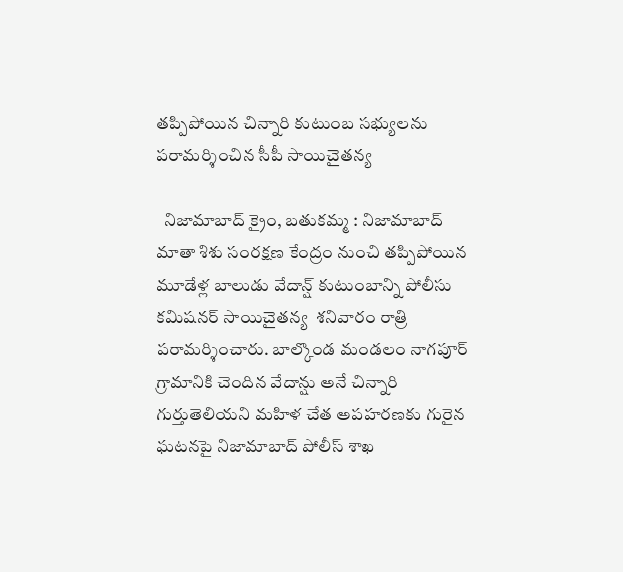తప్పిపోయిన చిన్నారి కుటుంబ సభ్యులను పరామర్శించిన సీపీ సాయిచైతన్య

  నిజామాబాద్ క్రైం, బతుకమ్మ : నిజామాబాద్ మాతా శిశు సంరక్షణ కేంద్రం నుంచి తప్పిపోయిన మూడేళ్ల బాలుడు వేదాన్ష్ కుటుంబాన్ని పోలీసు కమిషనర్ సాయిచైతన్య  శనివారం రాత్రి పరామర్శించారు. బాల్కొండ మండలం నాగపూర్ గ్రామానికి చెందిన వేదాన్షు అనే చిన్నారి గుర్తుతెలియని మహిళ చేత అపహరణకు గురైన ఘటనపై నిజామాబాద్ పోలీస్ శాఖ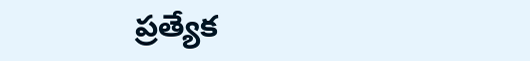ప్రత్యేక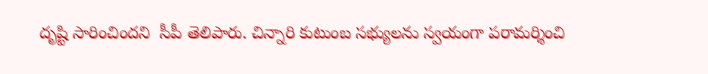దృష్టి సారించిందని  సీపీ తెలిపారు. చిన్నారి కుటుంబ సభ్యులను స్వయంగా పరామర్శించి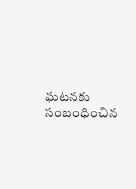ఘటనకు సంబంధించిన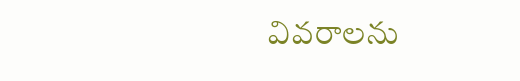వివరాలను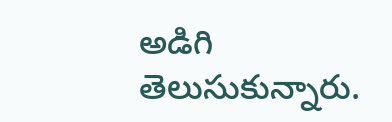అడిగి తెలుసుకున్నారు.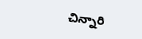చిన్నారి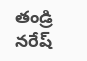తండ్రి నరేష్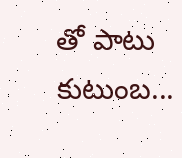తో పాటు కుటుంబ...